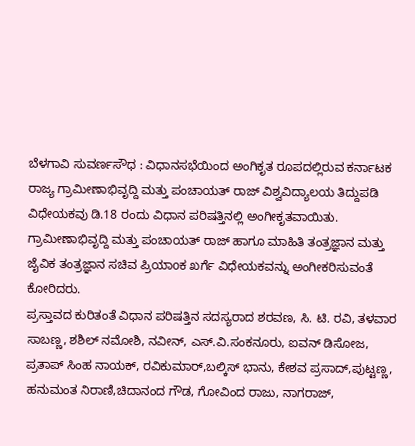ಬೆಳಗಾವಿ ಸುವರ್ಣಸೌಧ : ವಿಧಾನಸಭೆಯಿಂದ ಅಂಗಿಕೃತ ರೂಪದಲ್ಲಿರುವ ಕರ್ನಾಟಕ ರಾಜ್ಯ ಗ್ರಾಮೀಣಾಭಿವೃದ್ದಿ ಮತ್ತು ಪಂಚಾಯತ್ ರಾಜ್ ವಿಶ್ವವಿದ್ಯಾಲಯ ತಿದ್ದುಪಡಿ ವಿಧೇಯಕವು ಡಿ.18 ರಂದು ವಿಧಾನ ಪರಿಷತ್ತಿನಲ್ಲಿ ಅಂಗೀಕೃತವಾಯಿತು.
ಗ್ರಾಮೀಣಾಭಿವೃದ್ದಿ ಮತ್ತು ಪಂಚಾಯತ್ ರಾಜ್ ಹಾಗೂ ಮಾಹಿತಿ ತಂತ್ರಜ್ಞಾನ ಮತ್ತು ಜೈವಿಕ ತಂತ್ರಜ್ಞಾನ ಸಚಿವ ಪ್ರಿಯಾoಕ ಖರ್ಗೆ ವಿಧೇಯಕವನ್ನು ಅಂಗೀಕರಿಸುವಂತೆ ಕೋರಿದರು.
ಪ್ರಸ್ತಾವದ ಕುರಿತಂತೆ ವಿಧಾನ ಪರಿಷತ್ತಿನ ಸದಸ್ಯರಾದ ಶರವಣ, ಸಿ. ಟಿ. ರವಿ, ತಳವಾರ ಸಾಬಣ್ಣ, ಶಶಿಲ್ ನಮೋಶಿ, ನವೀನ್, ಎಸ್.ವಿ.ಸಂಕನೂರು, ಐವನ್ ಡಿಸೋಜ, ಪ್ರತಾಪ್ ಸಿಂಹ ನಾಯಕ್, ರವಿಕುಮಾರ್,ಬಲ್ಕಿಸ್ ಭಾನು, ಕೇಶವ ಪ್ರಸಾದ್,ಪುಟ್ಟಣ್ಣ, ಹನುಮಂತ ನಿರಾಣಿ,ಚಿದಾನಂದ ಗೌಡ, ಗೋವಿಂದ ರಾಜು, ನಾಗರಾಜ್,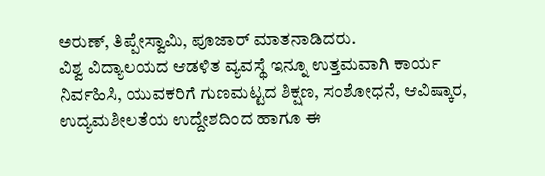ಅರುಣ್, ತಿಪ್ಪೇಸ್ವಾಮಿ, ಪೂಜಾರ್ ಮಾತನಾಡಿದರು.
ವಿಶ್ವ ವಿದ್ಯಾಲಯದ ಆಡಳಿತ ವ್ಯವಸ್ಥೆ ಇನ್ನೂ ಉತ್ತಮವಾಗಿ ಕಾರ್ಯ ನಿರ್ವಹಿಸಿ, ಯುವಕರಿಗೆ ಗುಣಮಟ್ಟದ ಶಿಕ್ಷಣ, ಸಂಶೋಧನೆ, ಆವಿಷ್ಕಾರ, ಉದ್ಯಮಶೀಲತೆಯ ಉದ್ದೇಶದಿಂದ ಹಾಗೂ ಈ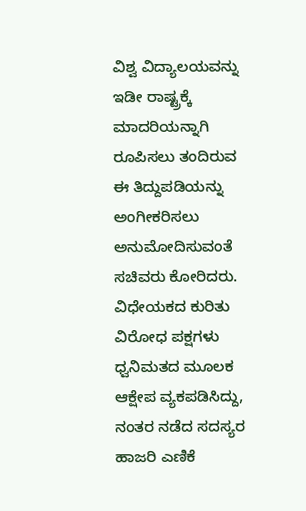ವಿಶ್ವ ವಿದ್ಯಾಲಯವನ್ನು ಇಡೀ ರಾಷ್ಟ್ರಕ್ಕೆ ಮಾದರಿಯನ್ನಾಗಿ ರೂಪಿಸಲು ತಂದಿರುವ ಈ ತಿದ್ದುಪಡಿಯನ್ನು ಅಂಗೀಕರಿಸಲು ಅನುಮೋದಿಸುವಂತೆ ಸಚಿವರು ಕೋರಿದರು.
ವಿಧೇಯಕದ ಕುರಿತು ವಿರೋಧ ಪಕ್ಷಗಳು ಧ್ವನಿಮತದ ಮೂಲಕ ಆಕ್ಷೇಪ ವ್ಯಕಪಡಿಸಿದ್ದು, ನಂತರ ನಡೆದ ಸದಸ್ಯರ ಹಾಜರಿ ಎಣಿಕೆ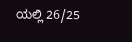ಯಲ್ಲಿ 26/25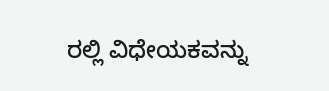ರಲ್ಲಿ ವಿಧೇಯಕವನ್ನು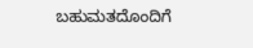ಬಹುಮತದೊಂದಿಗೆ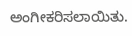ಅಂಗೀಕರಿಸಲಾಯಿತು.